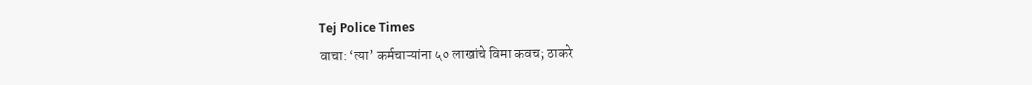Tej Police Times
वाचा: ‘त्या’ कर्मचाऱ्यांना ५० लाखांचे विमा कवच; ठाकरे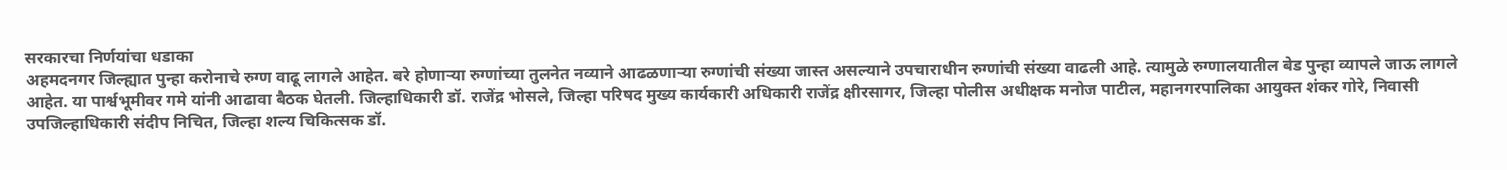सरकारचा निर्णयांचा धडाका
अहमदनगर जिल्ह्यात पुन्हा करोनाचे रुग्ण वाढू लागले आहेत. बरे होणाऱ्या रुग्णांच्या तुलनेत नव्याने आढळणाऱ्या रुग्णांची संख्या जास्त असल्याने उपचाराधीन रुग्णांची संख्या वाढली आहे. त्यामुळे रुग्णालयातील बेड पुन्हा व्यापले जाऊ लागले आहेत. या पार्श्वभूमीवर गमे यांनी आढावा बैठक घेतली. जिल्हाधिकारी डॉ. राजेंद्र भोसले, जिल्हा परिषद मुख्य कार्यकारी अधिकारी राजेंद्र क्षीरसागर, जिल्हा पोलीस अधीक्षक मनोज पाटील, महानगरपालिका आयुक्त शंकर गोरे, निवासी उपजिल्हाधिकारी संदीप निचित, जिल्हा शल्य चिकित्सक डॉ.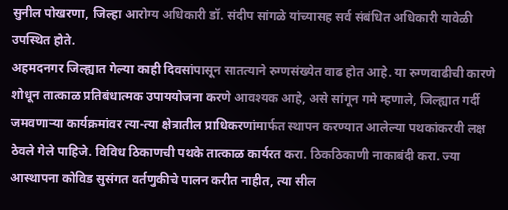सुनील पोखरणा, जिल्हा आरोग्य अधिकारी डॉ. संदीप सांगळे यांच्यासह सर्व संबंधित अधिकारी यावेळी उपस्थित होते.
अहमदनगर जिल्ह्यात गेल्या काही दिवसांपासून सातत्याने रुग्णसंख्येत वाढ होत आहे. या रुग्णवाढीची कारणे शोधून तात्काळ प्रतिबंधात्मक उपाययोजना करणे आवश्यक आहे, असे सांगून गमे म्हणाले, जिल्ह्यात गर्दी जमवणाऱ्या कार्यक्रमांवर त्या-त्या क्षेत्रातील प्राधिकरणांमार्फत स्थापन करण्यात आलेल्या पथकांकरवी लक्ष ठेवले गेले पाहिजे. विविध ठिकाणची पथके तात्काळ कार्यरत करा. ठिकठिकाणी नाकाबंदी करा. ज्या आस्थापना कोविड सुसंगत वर्तणुकीचे पालन करीत नाहीत, त्या सील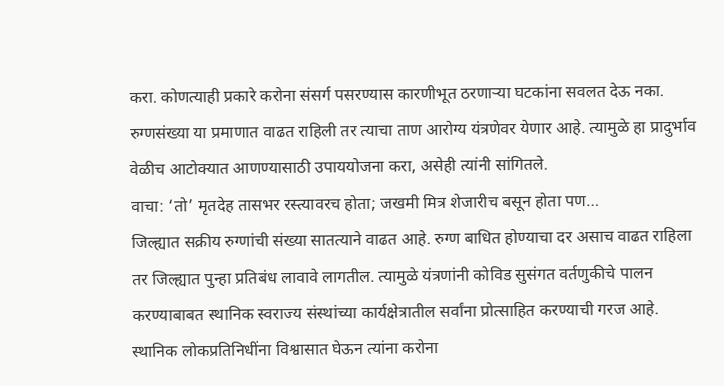करा. कोणत्याही प्रकारे करोना संसर्ग पसरण्यास कारणीभूत ठरणाऱ्या घटकांना सवलत देऊ नका. रुग्णसंख्या या प्रमाणात वाढत राहिली तर त्याचा ताण आरोग्य यंत्रणेवर येणार आहे. त्यामुळे हा प्रादुर्भाव वेळीच आटोक्यात आणण्यासाठी उपाययोजना करा, असेही त्यांनी सांगितले.
वाचा: ‘तो’ मृतदेह तासभर रस्त्यावरच होता; जखमी मित्र शेजारीच बसून होता पण…
जिल्ह्यात सक्रीय रुग्णांची संख्या सातत्याने वाढत आहे. रुग्ण बाधित होण्याचा दर असाच वाढत राहिला तर जिल्ह्यात पुन्हा प्रतिबंध लावावे लागतील. त्यामुळे यंत्रणांनी कोविड सुसंगत वर्तणुकीचे पालन करण्याबाबत स्थानिक स्वराज्य संस्थांच्या कार्यक्षेत्रातील सर्वांना प्रोत्साहित करण्याची गरज आहे. स्थानिक लोकप्रतिनिधींना विश्वासात घेऊन त्यांना करोना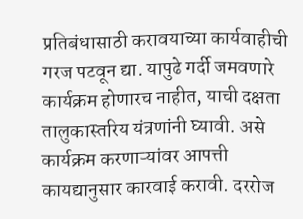प्रतिबंधासाठी करावयाच्या कार्यवाहीची गरज पटवून द्या. यापुढे गर्दी जमवणारे कार्यक्रम होणारच नाहीत, याची दक्षता तालुकास्तरिय यंत्रणांनी घ्यावी. असे कार्यक्रम करणाऱ्यांवर आपत्ती कायद्यानुसार कारवाई करावी. दररोज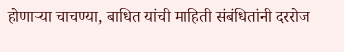होणाऱ्या चाचण्या, बाधित यांची माहिती संबंधितांनी दररोज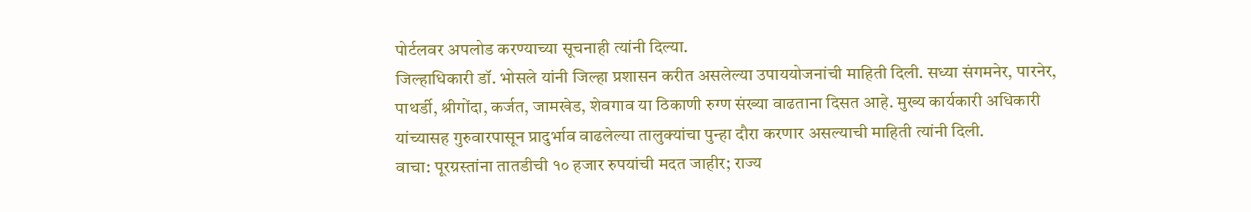पोर्टलवर अपलोड करण्याच्या सूचनाही त्यांनी दिल्या.
जिल्हाधिकारी डॉ. भोसले यांनी जिल्हा प्रशासन करीत असलेल्या उपाययोजनांची माहिती दिली. सध्या संगमनेर, पारनेर, पाथर्डी, श्रीगोंदा, कर्जत, जामखेड, शेवगाव या ठिकाणी रुग्ण संख्या वाढताना दिसत आहे. मुख्य कार्यकारी अधिकारी यांच्यासह गुरुवारपासून प्रादुर्भाव वाढलेल्या तालुक्यांचा पुन्हा दौरा करणार असल्याची माहिती त्यांनी दिली.
वाचा: पूरग्रस्तांना तातडीची १० हजार रुपयांची मदत जाहीर; राज्य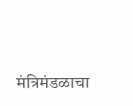मंत्रिमंडळाचा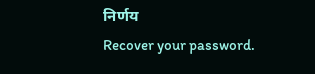निर्णय
Recover your password.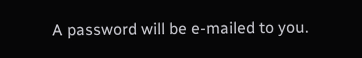A password will be e-mailed to you.